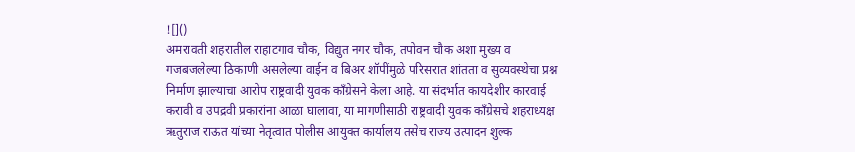![]()
अमरावती शहरातील राहाटगाव चौक, विद्युत नगर चौक, तपोवन चौक अशा मुख्य व गजबजलेल्या ठिकाणी असलेल्या वाईन व बिअर शॉपींमुळे परिसरात शांतता व सुव्यवस्थेचा प्रश्न निर्माण झाल्याचा आरोप राष्ट्रवादी युवक काँग्रेसने केला आहे. या संदर्भात कायदेशीर कारवाई करावी व उपद्रवी प्रकारांना आळा घालावा, या मागणीसाठी राष्ट्रवादी युवक काँग्रेसचे शहराध्यक्ष ऋतुराज राऊत यांच्या नेतृत्वात पोलीस आयुक्त कार्यालय तसेच राज्य उत्पादन शुल्क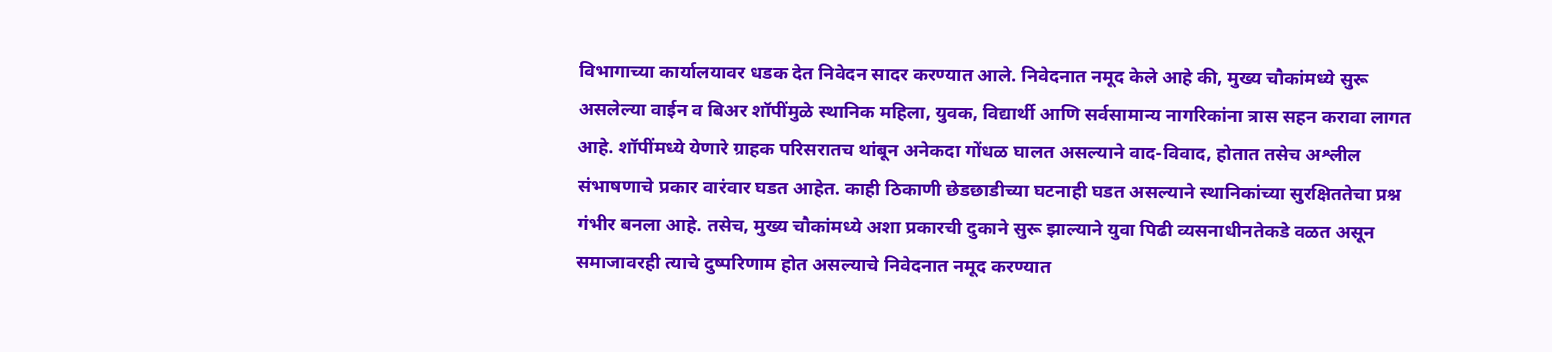विभागाच्या कार्यालयावर धडक देत निवेदन सादर करण्यात आले. निवेदनात नमूद केले आहे की, मुख्य चौकांमध्ये सुरू असलेल्या वाईन व बिअर शॉपींमुळे स्थानिक महिला, युवक, विद्यार्थी आणि सर्वसामान्य नागरिकांना त्रास सहन करावा लागत आहे. शॉपींमध्ये येणारे ग्राहक परिसरातच थांबून अनेकदा गोंधळ घालत असल्याने वाद-विवाद, होतात तसेच अश्लील संभाषणाचे प्रकार वारंवार घडत आहेत. काही ठिकाणी छेडछाडीच्या घटनाही घडत असल्याने स्थानिकांच्या सुरक्षिततेचा प्रश्न गंभीर बनला आहे. तसेच, मुख्य चौकांमध्ये अशा प्रकारची दुकाने सुरू झाल्याने युवा पिढी व्यसनाधीनतेकडे वळत असून समाजावरही त्याचे दुष्परिणाम होत असल्याचे निवेदनात नमूद करण्यात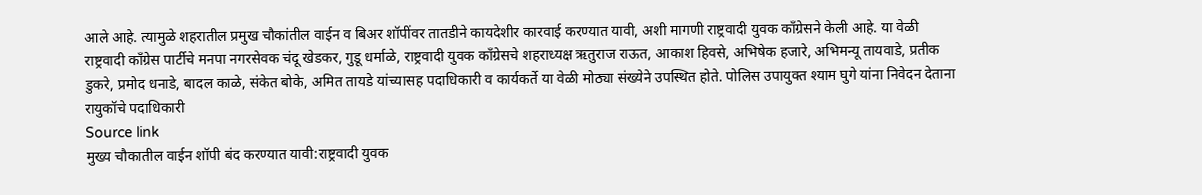आले आहे. त्यामुळे शहरातील प्रमुख चौकांतील वाईन व बिअर शॉपींवर तातडीने कायदेशीर कारवाई करण्यात यावी, अशी मागणी राष्ट्रवादी युवक काँग्रेसने केली आहे. या वेळी राष्ट्रवादी काँग्रेस पार्टीचे मनपा नगरसेवक चंदू खेडकर, गुडू धर्माळे, राष्ट्रवादी युवक काँग्रेसचे शहराध्यक्ष ऋतुराज राऊत, आकाश हिवसे, अभिषेक हजारे, अभिमन्यू तायवाडे, प्रतीक डुकरे, प्रमोद धनाडे, बादल काळे, संकेत बोके, अमित तायडे यांच्यासह पदाधिकारी व कार्यकर्ते या वेळी मोठ्या संख्येने उपस्थित होते. पोलिस उपायुक्त श्याम घुगे यांना निवेदन देताना रायुकॉचे पदाधिकारी
Source link
मुख्य चौकातील वाईन शॉपी बंद करण्यात यावी:राष्ट्रवादी युवक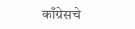काँग्रेसचे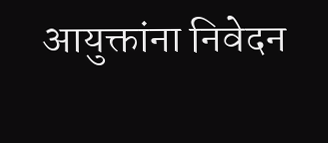आयुक्तांना निवेदन